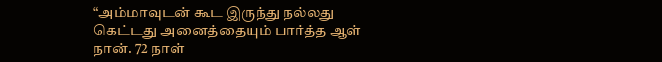“அம்மாவுடன் கூட இருந்து நல்லது கெட்டது அனைத்தையும் பார்த்த ஆள் நான். 72 நாள்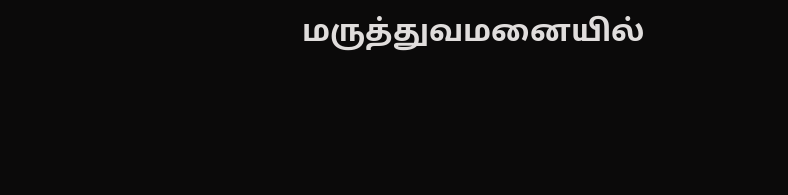மருத்துவமனையில்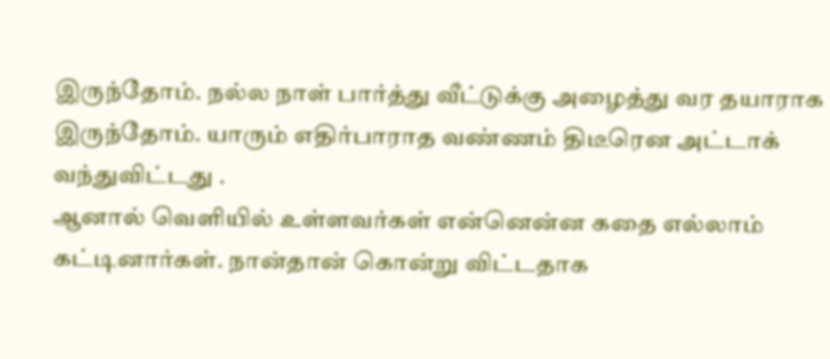இருந்தோம். நல்ல நாள் பார்த்து வீட்டுக்கு அழைத்து வர தயாராக இருந்தோம். யாரும் எதிர்பாராத வண்ணம் திடீரென அட்டாக் வந்துவிட்டது .
ஆனால் வெளியில் உள்ளவர்கள் என்னென்ன கதை எல்லாம் கட்டினார்கள். நான்தான் கொன்று விட்டதாக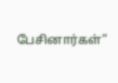பேசினார்கள்”